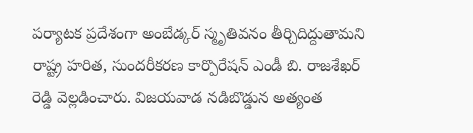పర్యాటక ప్రదేశంగా అంబేడ్కర్ స్మృతివనం తీర్చిదిద్దుతామని రాష్ట్ర హరిత, సుందరీకరణ కార్పొరేషన్ ఎండీ బి. రాజశేఖర్ రెడ్డి వెల్లడించారు. విజయవాడ నడిబొడ్డున అత్యంత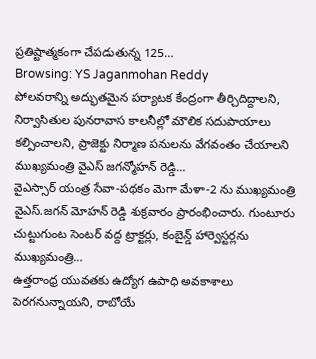ప్రతిష్టాత్మకంగా చేపడుతున్న 125…
Browsing: YS Jaganmohan Reddy
పోలవరాన్ని అద్భుతమైన పర్యాటక కేంద్రంగా తీర్చిదిద్దాలని, నిర్వాసితుల పునరావాస కాలనీల్లో మౌలిక సదుపాయాలు కల్పించాలని, ప్రాజెక్టు నిర్మాణ పనులను వేగవంతం చేయాలని ముఖ్యమంత్రి వైఎస్ జగన్మోహన్ రెడ్డి…
వైఎస్సార్ యంత్ర సేవా-పథకం మెగా మేళా-2 ను ముఖ్యమంత్రి వైఎస్.జగన్ మోహన్ రెడ్డి శుక్రవారం ప్రారంభించారు. గుంటూరు చుట్టుగుంట సెంటర్ వద్ద ట్రాక్టర్లు, కంబైన్డ్ హార్వెస్టర్లను ముఖ్యమంత్రి…
ఉత్తరాంధ్ర యువతకు ఉద్యోగ ఉపాధి అవకాశాలు పెరగనున్నాయని, రాబోయే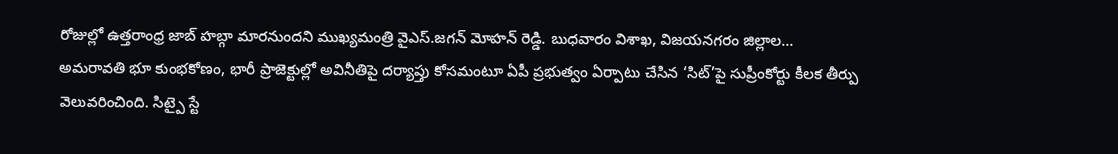రోజుల్లో ఉత్తరాంధ్ర జాబ్ హబ్గా మారనుందని ముఖ్యమంత్రి వైఎస్.జగన్ మోహన్ రెడ్డి. బుధవారం విశాఖ, విజయనగరం జిల్లాల…
అమరావతి భూ కుంభకోణం, భారీ ప్రాజెక్టుల్లో అవినీతిపై దర్యాప్తు కోసమంటూ ఏపీ ప్రభుత్వం ఏర్పాటు చేసిన ‘సిట్’పై సుప్రీంకోర్టు కీలక తీర్పు వెలువరించింది. సిట్పై స్టే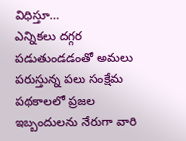విధిస్తూ…
ఎన్నికలు దగ్గర పడుతుండడంతో అమలు పరుస్తున్న పలు సంక్షేమ పథకాలలో ప్రజల ఇబ్బందులను నేరుగా వారి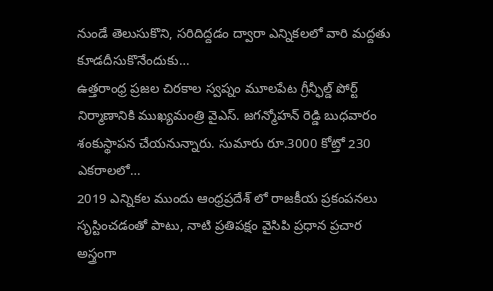నుండే తెలుసుకొని, సరిదిద్దడం ద్వారా ఎన్నికలలో వారి మద్దతు కూడదీసుకొనేందుకు…
ఉత్తరాంధ్ర ప్రజల చిరకాల స్వప్నం మూలపేట గ్రీన్ఫీల్డ్ పోర్ట్ నిర్మాణానికి ముఖ్యమంత్రి వైఎస్. జగన్మోహన్ రెడ్డి బుధవారం శంకుస్థాపన చేయనున్నారు. సుమారు రూ.3000 కోట్తో 230 ఎకరాలలో…
2019 ఎన్నికల ముందు ఆంధ్రప్రదేశ్ లో రాజకీయ ప్రకంపనలు సృస్టించడంతో పాటు, నాటి ప్రతిపక్షం వైసిపి ప్రధాన ప్రచార అస్త్రంగా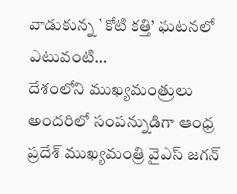వాడుకున్న `కోటి కత్తి’ ఘటనలో ఎటువంటి…
దేశంలోని ముఖ్యమంత్రులు అందరిలో సంపన్నుడిగా ఆంధ్ర ప్రదేశ్ ముఖ్యమంత్రి వైఎస్ జగన్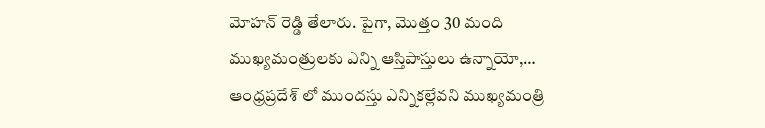మోహన్ రెడ్డి తేలారు. పైగా, మొత్తం 30 మంది ముఖ్యమంత్రులకు ఎన్ని ఆస్తిపాస్తులు ఉన్నాయో,…
ఆంధ్రప్రదేశ్ లో ముందస్తు ఎన్నికల్లేవని ముఖ్యమంత్రి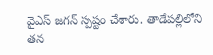వైఎస్ జగన్ స్పష్టం చేశారు. తాడేపల్లిలోని తన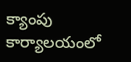క్యాంపు కార్యాలయంలో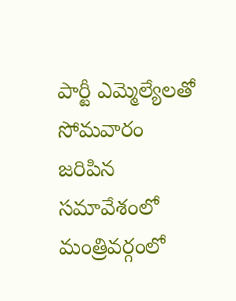పార్టీ ఎమ్మెల్యేలతో సోమవారం జరిపిన సమావేశంలో మంత్రివర్గంలో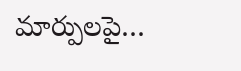మార్పులపై…